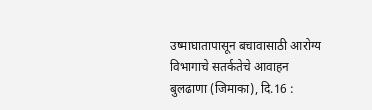उष्माघातापासून बचावासाठी आरोग्य विभागाचे सतर्कतेचे आवाहन
बुलढाणा (जिमाका), दि.16 :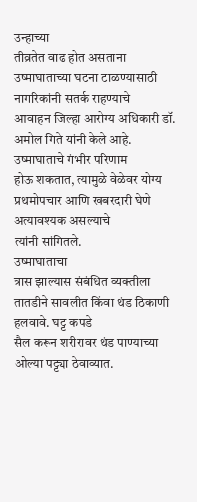उन्हाच्या
तीव्रतेत वाढ होत असताना उष्माघाताच्या घटना टाळण्यासाठी नागरिकांनी सतर्क राहण्याचे
आवाहन जिल्हा आरोग्य अधिकारी डॉ. अमोल गिते यांनी केले आहे. उष्माघाताचे गंभीर परिणाम
होऊ शकतात, त्यामुळे वेळेवर योग्य प्रथमोपचार आणि खबरदारी घेणे अत्यावश्यक असल्याचे
त्यांनी सांगितले.
उष्माघाताचा
त्रास झाल्यास संबंधित व्यक्तीला तातडीने सावलीत किंवा थंड ठिकाणी हलवावे. घट्ट कपडे
सैल करून शरीरावर थंड पाण्याच्या ओल्या पट्ट्या ठेवाव्यात.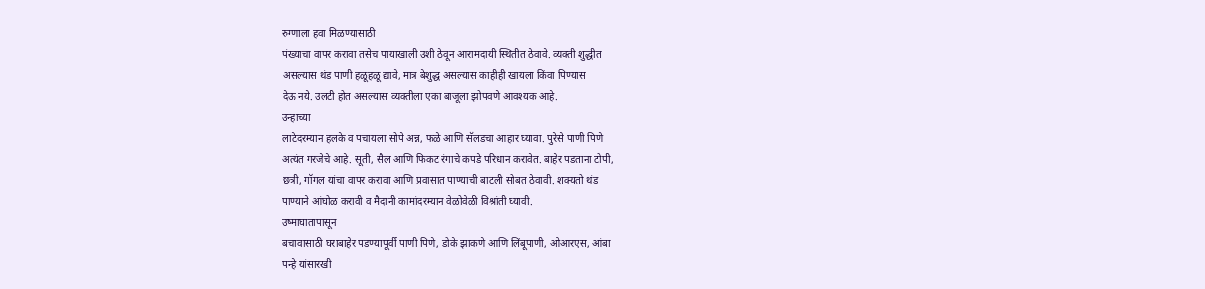रुग्णाला हवा मिळण्यासाठी
पंख्याचा वापर करावा तसेच पायाखाली उशी ठेवून आरामदायी स्थितीत ठेवावे. व्यक्ती शुद्धीत
असल्यास थंड पाणी हळूहळू द्यावे, मात्र बेशुद्ध असल्यास काहीही खायला किंवा पिण्यास
देऊ नये. उलटी होत असल्यास व्यक्तीला एका बाजूला झोपवणे आवश्यक आहे.
उन्हाच्या
लाटेदरम्यान हलके व पचायला सोपे अन्न, फळे आणि सॅलडचा आहार घ्यावा. पुरेसे पाणी पिणे
अत्यंत गरजेचे आहे. सूती, सैल आणि फिकट रंगाचे कपडे परिधान करावेत. बाहेर पडताना टोपी,
छत्री, गॉगल यांचा वापर करावा आणि प्रवासात पाण्याची बाटली सोबत ठेवावी. शक्यतो थंड
पाण्याने आंघोळ करावी व मैदानी कामांदरम्यान वेळोवेळी विश्रांती घ्यावी.
उष्माघातापासून
बचावासाठी घराबाहेर पडण्यापूर्वी पाणी पिणे, डोके झाकणे आणि लिंबूपाणी, ओआरएस, आंबा
पन्हे यांसारखी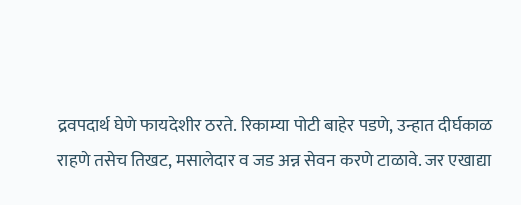द्रवपदार्थ घेणे फायदेशीर ठरते. रिकाम्या पोटी बाहेर पडणे, उन्हात दीर्घकाळ
राहणे तसेच तिखट, मसालेदार व जड अन्न सेवन करणे टाळावे. जर एखाद्या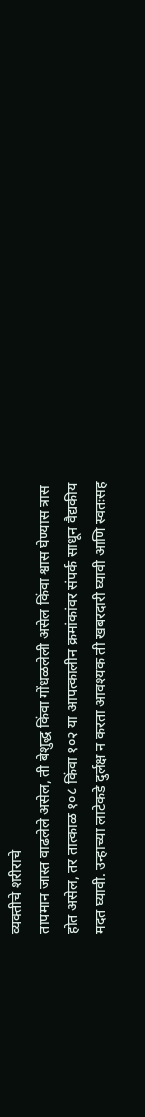व्यक्तीचे शरीराचे
तापमान जास्त वाढलेले असेल, ती बेशुद्ध किंवा गोंधळलेली असेल किंवा श्वास घेण्यास त्रास
होत असेल, तर तात्काळ १०८ किंवा १०२ या आपत्कालीन क्रमांकांवर संपर्क साधून वैद्यकीय
मदत घ्यावी. उन्हाच्या लाटेकडे दुर्लक्ष न करता आवश्यक ती खबरदारी घ्यावी आणि स्वतःसह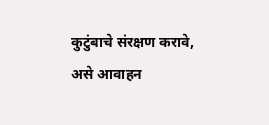कुटुंबाचे संरक्षण करावे, असे आवाहन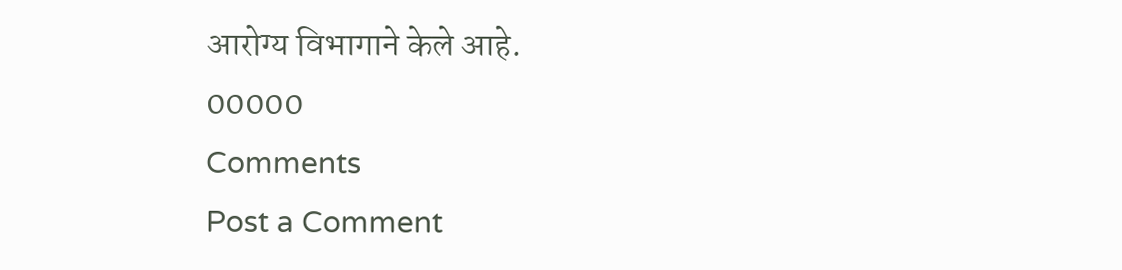आरोग्य विभागाने केले आहे.
00000
Comments
Post a Comment